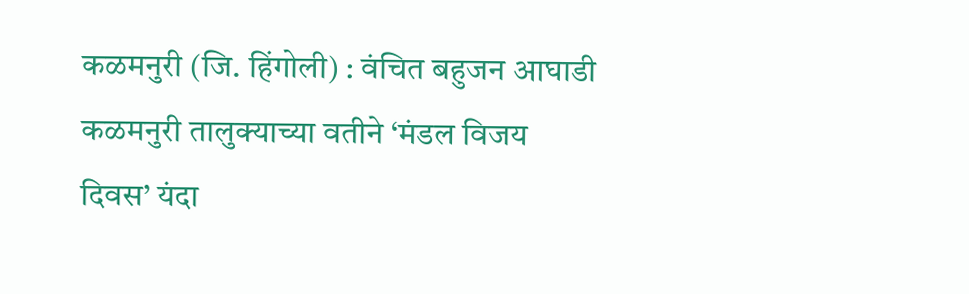कळमनुरी (जि. हिंगोली) : वंचित बहुजन आघाडी कळमनुरी तालुक्याच्या वतीने ‘मंडल विजय दिवस’ यंदा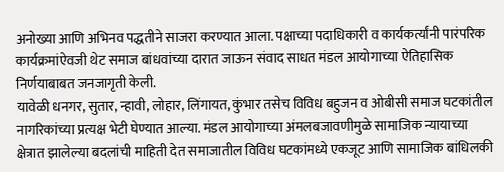अनोख्या आणि अभिनव पद्धतीने साजरा करण्यात आला. पक्षाच्या पदाधिकारी व कार्यकर्त्यांनी पारंपरिक कार्यक्रमांऐवजी थेट समाज बांधवांच्या दारात जाऊन संवाद साधत मंडल आयोगाच्या ऐतिहासिक निर्णयाबाबत जनजागृती केली.
यावेळी धनगर, सुतार, न्हावी, लोहार, लिंगायत, कुंभार तसेच विविध बहुजन व ओबीसी समाज घटकांतील नागरिकांच्या प्रत्यक्ष भेटी घेण्यात आल्या. मंडल आयोगाच्या अंमलबजावणीमुळे सामाजिक न्यायाच्या क्षेत्रात झालेल्या बदलांची माहिती देत समाजातील विविध घटकांमध्ये एकजूट आणि सामाजिक बांधिलकी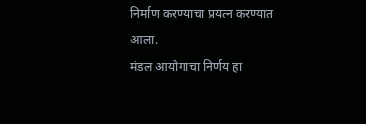निर्माण करण्याचा प्रयत्न करण्यात आला.
मंडल आयोगाचा निर्णय हा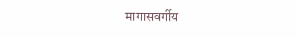मागासवर्गीय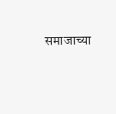समाजाच्या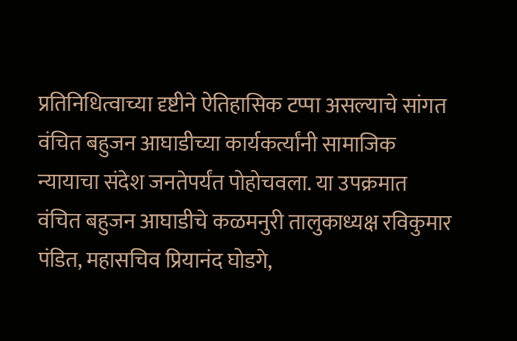प्रतिनिधित्वाच्या दृष्टीने ऐतिहासिक टप्पा असल्याचे सांगत वंचित बहुजन आघाडीच्या कार्यकर्त्यांनी सामाजिक न्यायाचा संदेश जनतेपर्यंत पोहोचवला. या उपक्रमात वंचित बहुजन आघाडीचे कळमनुरी तालुकाध्यक्ष रविकुमार पंडित, महासचिव प्रियानंद घोडगे,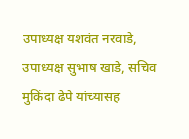उपाध्यक्ष यशवंत नरवाडे, उपाध्यक्ष सुभाष खाडे, सचिव मुकिंदा ढेपे यांच्यासह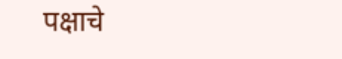पक्षाचे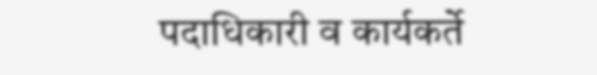पदाधिकारी व कार्यकर्ते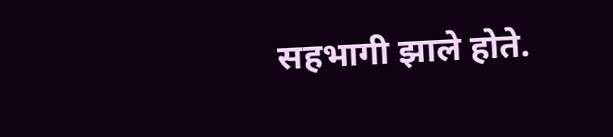सहभागी झाले होते.